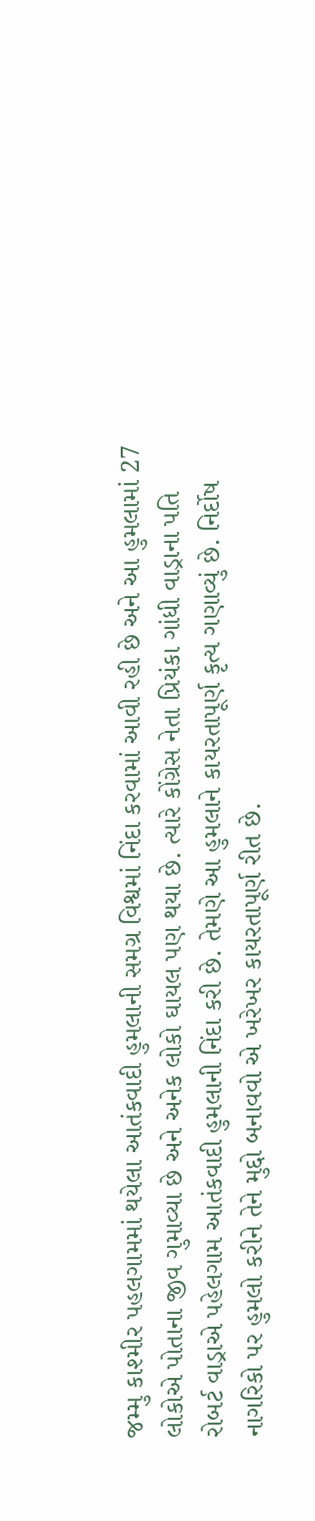જમ્મુ કાશ્મીર પહલગામમાં થયેલા આતંકવાદી હુમલાની સમગ્ર વિશ્વમાં નિંદા કરવામાં આવી રહી છે અને આ હુમલામાં 27 લોકોએ પોતાના જીવ ગુમાવ્યા છે અને અનેક લોકો ઘાયલ પણ થયા છે. ત્યારે કોંગ્રેસ નેતા પ્રિયંકા ગાંધી વાડ્રાના પતિ રોબર્ટ વાડ્રાએ પહેલગામ આતંકવાદી હુમલાની નિંદા કરી છે. તેમણે આ હુમલાને કાયરતાપૂર્ણ કૃત્ય ગણાવ્યું છે. નિર્દોષ નાગરિકો પર હુમલો કરીને તેને મુદ્દો બનાવવો એ ખરેખર કાયરતાપૂર્ણ રીત છે.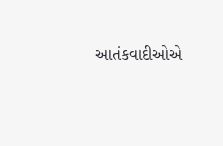આતંકવાદીઓએ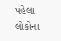પહેલા લોકોના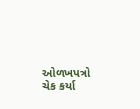ઓળખપત્રો ચેક કર્યા